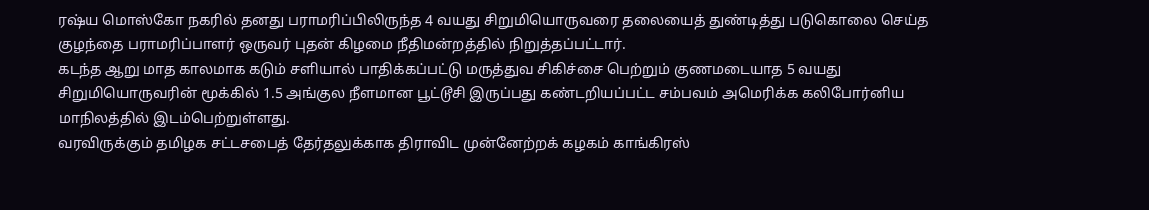ரஷ்ய மொஸ்கோ நகரில் தனது பராமரிப்பிலிருந்த 4 வயது சிறுமியொருவரை தலையைத் துண்டித்து படுகொலை செய்த குழந்தை பராமரிப்பாளர் ஒருவர் புதன் கிழமை நீதிமன்றத்தில் நிறுத்தப்பட்டார்.
கடந்த ஆறு மாத காலமாக கடும் சளியால் பாதிக்கப்பட்டு மருத்துவ சிகிச்சை பெற்றும் குணமடையாத 5 வயது சிறுமியொருவரின் மூக்கில் 1.5 அங்குல நீளமான பூட்டூசி இருப்பது கண்டறியப்பட்ட சம்பவம் அமெரிக்க கலிபோர்னிய மாநிலத்தில் இடம்பெற்றுள்ளது.
வரவிருக்கும் தமிழக சட்டசபைத் தேர்தலுக்காக திராவிட முன்னேற்றக் கழகம் காங்கிரஸ்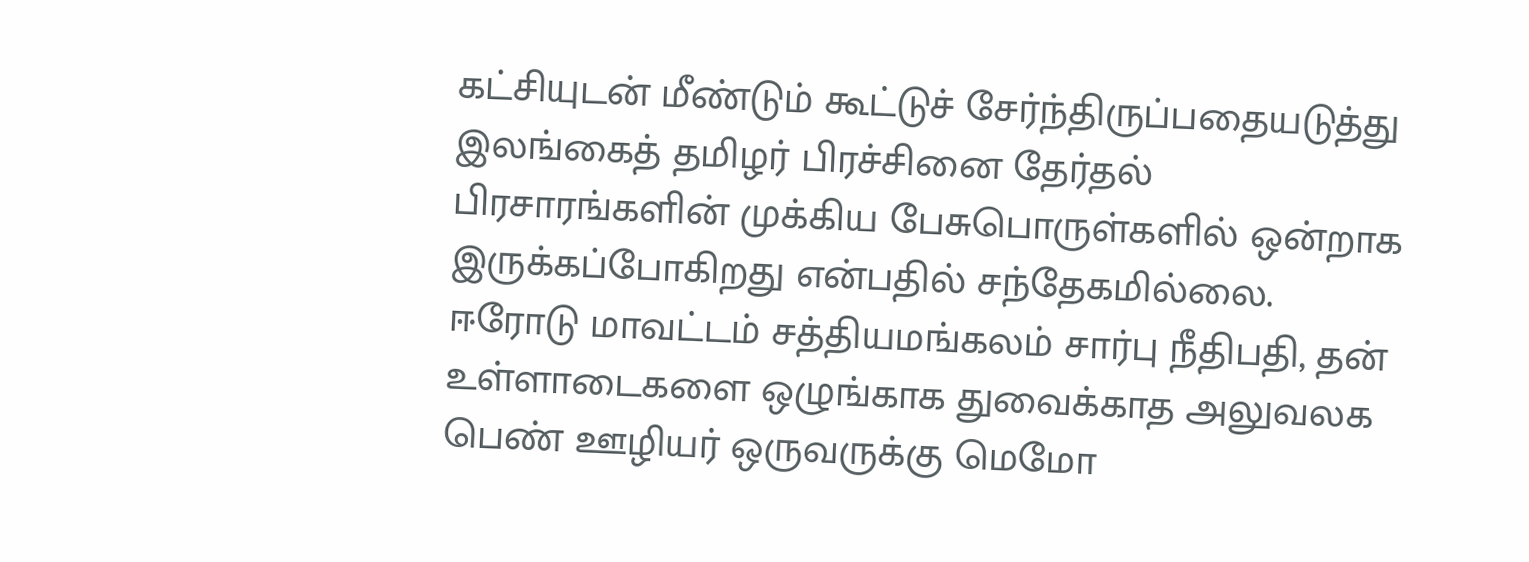கட்சியுடன் மீண்டும் கூட்டுச் சேர்ந்திருப்பதையடுத்து இலங்கைத் தமிழர் பிரச்சினை தேர்தல் பிரசாரங்களின் முக்கிய பேசுபொருள்களில் ஒன்றாக இருக்கப்போகிறது என்பதில் சந்தேகமில்லை.
ஈரோடு மாவட்டம் சத்தியமங்கலம் சார்பு நீதிபதி, தன் உள்ளாடைகளை ஒழுங்காக துவைக்காத அலுவலக பெண் ஊழியர் ஒருவருக்கு மெமோ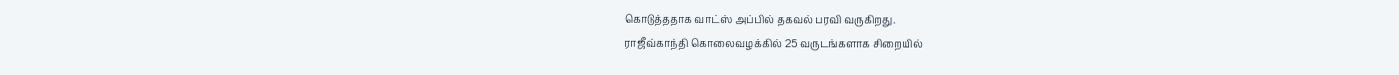கொடுத்ததாக வாட்ஸ் அப்பில் தகவல் பரவி வருகிறது.
ராஜீவ்காந்தி கொலைவழக்கில் 25 வருடங்களாக சிறையில்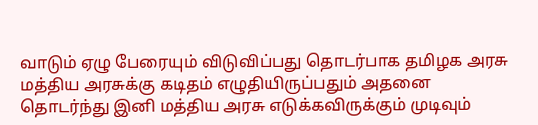வாடும் ஏழு பேரையும் விடுவிப்பது தொடர்பாக தமிழக அரசு மத்திய அரசுக்கு கடிதம் எழுதியிருப்பதும் அதனை தொடர்ந்து இனி மத்திய அரசு எடுக்கவிருக்கும் முடிவும்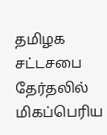தமிழக சட்டசபை தேர்தலில் மிகப்பெரிய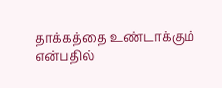தாக்கத்தை உண்டாக்கும் என்பதில்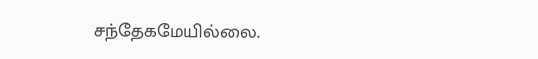சந்தேகமேயில்லை.